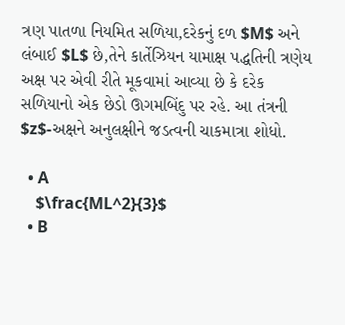ત્રણ પાતળા નિયમિત સળિયા,દરેકનું દળ $M$ અને લંબાઈ $L$ છે,તેને કાર્તેઝિયન યામાક્ષ પદ્ધતિની ત્રણેય અક્ષ પર એવી રીતે મૂકવામાં આવ્યા છે કે દરેક સળિયાનો એક છેડો ઊગમબિંદુ પર રહે. આ તંત્રની $z$-અક્ષને અનુલક્ષીને જડત્વની ચાકમાત્રા શોધો.

  • A
    $\frac{ML^2}{3}$
  • B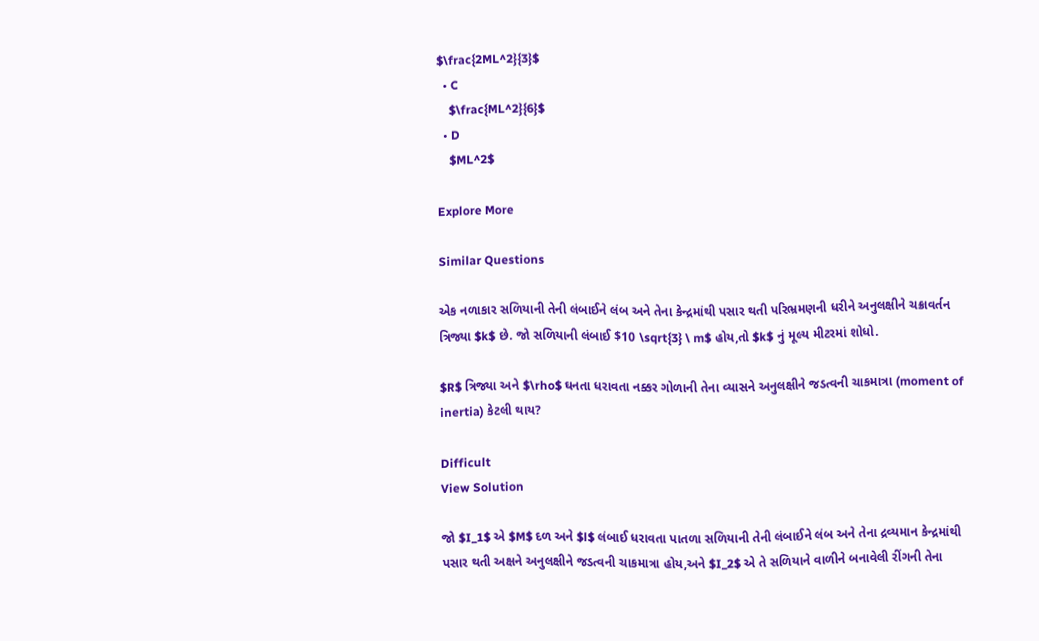$\frac{2ML^2}{3}$
  • C
    $\frac{ML^2}{6}$
  • D
    $ML^2$

Explore More

Similar Questions

એક નળાકાર સળિયાની તેની લંબાઈને લંબ અને તેના કેન્દ્રમાંથી પસાર થતી પરિભ્રમણની ધરીને અનુલક્ષીને ચક્રાવર્તન ત્રિજ્યા $k$ છે. જો સળિયાની લંબાઈ $10 \sqrt{3} \ m$ હોય,તો $k$ નું મૂલ્ય મીટરમાં શોધો.

$R$ ત્રિજ્યા અને $\rho$ ઘનતા ધરાવતા નક્કર ગોળાની તેના વ્યાસને અનુલક્ષીને જડત્વની ચાકમાત્રા (moment of inertia) કેટલી થાય?

Difficult
View Solution

જો $I_1$ એ $M$ દળ અને $l$ લંબાઈ ધરાવતા પાતળા સળિયાની તેની લંબાઈને લંબ અને તેના દ્રવ્યમાન કેન્દ્રમાંથી પસાર થતી અક્ષને અનુલક્ષીને જડત્વની ચાકમાત્રા હોય,અને $I_2$ એ તે સળિયાને વાળીને બનાવેલી રીંગની તેના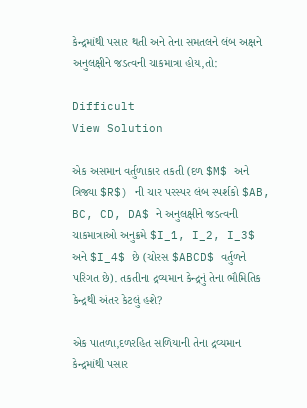કેન્દ્રમાંથી પસાર થતી અને તેના સમતલને લંબ અક્ષને અનુલક્ષીને જડત્વની ચાકમાત્રા હોય,તો:

Difficult
View Solution

એક અસમાન વર્તુળાકાર તકતી (દળ $M$ અને ત્રિજ્યા $R$) ની ચાર પરસ્પર લંબ સ્પર્શકો $AB, BC, CD, DA$ ને અનુલક્ષીને જડત્વની ચાકમાત્રાઓ અનુક્રમે $I_1, I_2, I_3$ અને $I_4$ છે (ચોરસ $ABCD$ વર્તુળને પરિગત છે). તકતીના દ્રવ્યમાન કેન્દ્રનું તેના ભૌમિતિક કેન્દ્રથી અંતર કેટલું હશે?

એક પાતળા,દળરહિત સળિયાની તેના દ્રવ્યમાન કેન્દ્રમાંથી પસાર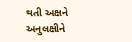થતી અક્ષને અનુલક્ષીને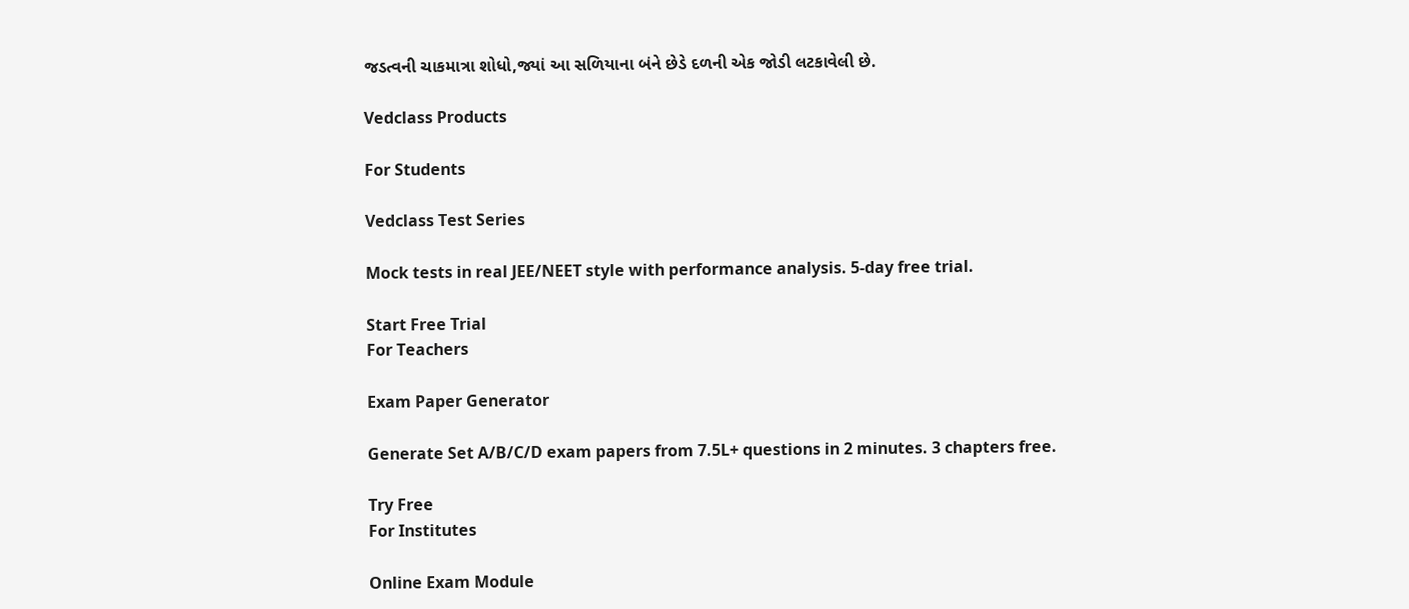જડત્વની ચાકમાત્રા શોધો,જ્યાં આ સળિયાના બંને છેડે દળની એક જોડી લટકાવેલી છે.

Vedclass Products

For Students

Vedclass Test Series

Mock tests in real JEE/NEET style with performance analysis. 5-day free trial.

Start Free Trial
For Teachers

Exam Paper Generator

Generate Set A/B/C/D exam papers from 7.5L+ questions in 2 minutes. 3 chapters free.

Try Free
For Institutes

Online Exam Module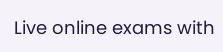Live online exams with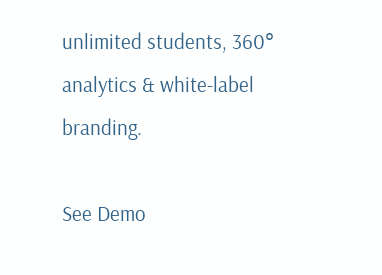unlimited students, 360° analytics & white-label branding.

See Demo